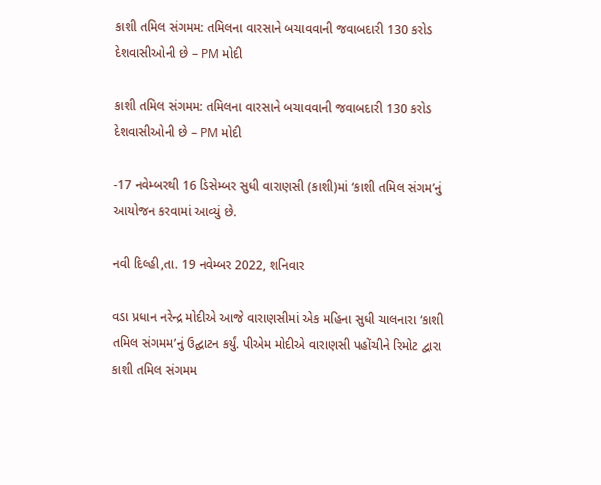કાશી તમિલ સંગમમ: તમિલના વારસાને બચાવવાની જવાબદારી 130 કરોડ દેશવાસીઓની છે – PM મોદી

કાશી તમિલ સંગમમ: તમિલના વારસાને બચાવવાની જવાબદારી 130 કરોડ દેશવાસીઓની છે – PM મોદી

-17 નવેમ્બરથી 16 ડિસેમ્બર સુધી વારાણસી (કાશી)માં ‘કાશી તમિલ સંગમ’નું આયોજન કરવામાં આવ્યું છે.

નવી દિલ્હી,તા. 19 નવેમ્બર 2022, શનિવાર

વડા પ્રધાન નરેન્દ્ર મોદીએ આજે વારાણસીમાં એક મહિના સુધી ચાલનારા ‘કાશી તમિલ સંગમમ’નું ઉદ્ઘાટન કર્યું. પીએમ મોદીએ વારાણસી પહોંચીને રિમોટ દ્વારા કાશી તમિલ સંગમમ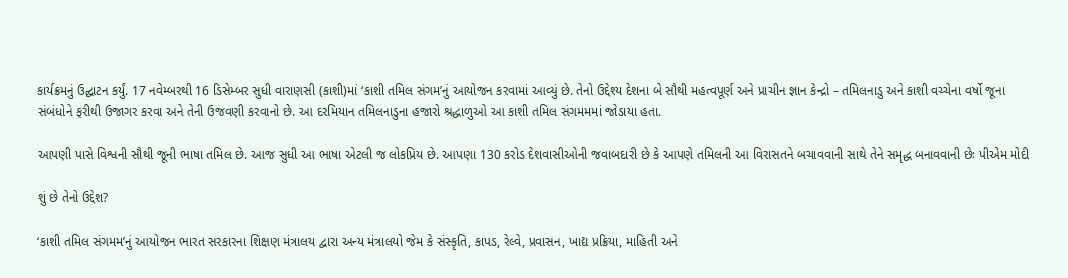કાર્યક્રમનું ઉદ્ઘાટન કર્યું. 17 નવેમ્બરથી 16 ડિસેમ્બર સુધી વારાણસી (કાશી)માં ‘કાશી તમિલ સંગમ’નું આયોજન કરવામાં આવ્યું છે. તેનો ઉદ્દેશ્ય દેશના બે સૌથી મહત્વપૂર્ણ અને પ્રાચીન જ્ઞાન કેન્દ્રો – તમિલનાડુ અને કાશી વચ્ચેના વર્ષો જૂના સંબંધોને ફરીથી ઉજાગર કરવા અને તેની ઉજવણી કરવાનો છે. આ દરમિયાન તમિલનાડુના હજારો શ્રદ્ધાળુઓ આ કાશી તમિલ સંગમમમાં જોડાયા હતા.

આપણી પાસે વિશ્વની સૌથી જૂની ભાષા તમિલ છે. આજ સુધી આ ભાષા એટલી જ લોકપ્રિય છે. આપણા 130 કરોડ દેશવાસીઓની જવાબદારી છે કે આપણે તમિલની આ વિરાસતને બચાવવાની સાથે તેને સમૃદ્ધ બનાવવાની છેઃ પીએમ મોદી

શું છે તેનો ઉદ્દેશ?

‘કાશી તમિલ સંગમમ’નું આયોજન ભારત સરકારના શિક્ષણ મંત્રાલય દ્વારા અન્ય મંત્રાલયો જેમ કે સંસ્કૃતિ, કાપડ, રેલ્વે, પ્રવાસન, ખાદ્ય પ્રક્રિયા, માહિતી અને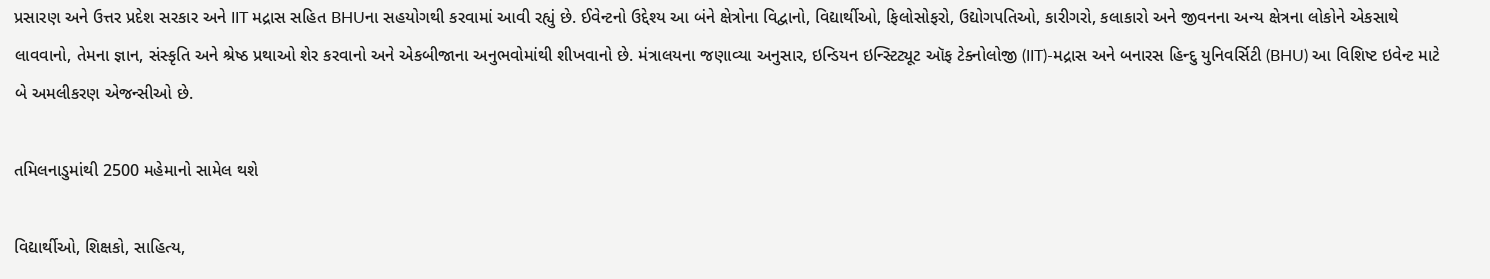પ્રસારણ અને ઉત્તર પ્રદેશ સરકાર અને IIT મદ્રાસ સહિત BHUના સહયોગથી કરવામાં આવી રહ્યું છે. ઈવેન્ટનો ઉદ્દેશ્ય આ બંને ક્ષેત્રોના વિદ્વાનો, વિદ્યાર્થીઓ, ફિલોસોફરો, ઉદ્યોગપતિઓ, કારીગરો, કલાકારો અને જીવનના અન્ય ક્ષેત્રના લોકોને એકસાથે લાવવાનો, તેમના જ્ઞાન, સંસ્કૃતિ અને શ્રેષ્ઠ પ્રથાઓ શેર કરવાનો અને એકબીજાના અનુભવોમાંથી શીખવાનો છે. મંત્રાલયના જણાવ્યા અનુસાર, ઇન્ડિયન ઇન્સ્ટિટ્યૂટ ઑફ ટેક્નોલોજી (IIT)-મદ્રાસ અને બનારસ હિન્દુ યુનિવર્સિટી (BHU) આ વિશિષ્ટ ઇવેન્ટ માટે બે અમલીકરણ એજન્સીઓ છે.

તમિલનાડુમાંથી 2500 મહેમાનો સામેલ થશે

વિદ્યાર્થીઓ, શિક્ષકો, સાહિત્ય,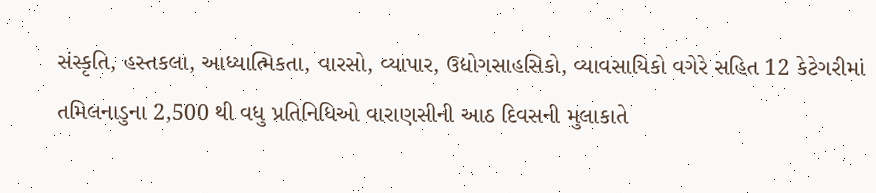સંસ્કૃતિ, હસ્તકલા, આધ્યાત્મિકતા, વારસો, વ્યાપાર, ઉદ્યોગસાહસિકો, વ્યાવસાયિકો વગેરે સહિત 12 કેટેગરીમાં તમિલનાડુના 2,500 થી વધુ પ્રતિનિધિઓ વારાણસીની આઠ દિવસની મુલાકાતે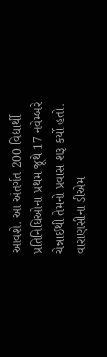આવશે. આ અંતર્ગત 200 વિદ્યાર્થી પ્રતિનિધિઓના પ્રથમ જૂથે 17 નવેમ્બરે ચેન્નાઈથી તેમનો પ્રવાસ શરૂ કર્યો હતો. વારાણસીના ડીએમ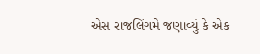એસ રાજલિંગમે જણાવ્યું કે એક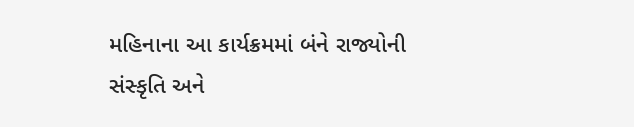મહિનાના આ કાર્યક્રમમાં બંને રાજ્યોની સંસ્કૃતિ અને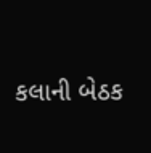કલાની બેઠક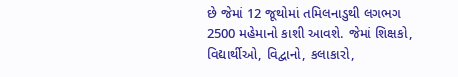છે જેમાં 12 જૂથોમાં તમિલનાડુથી લગભગ 2500 મહેમાનો કાશી આવશે. જેમાં શિક્ષકો, વિદ્યાર્થીઓ, વિદ્વાનો, કલાકારો,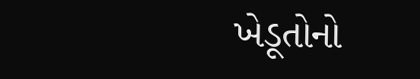ખેડૂતોનો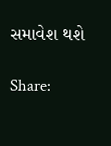સમાવેશ થશે

Share: